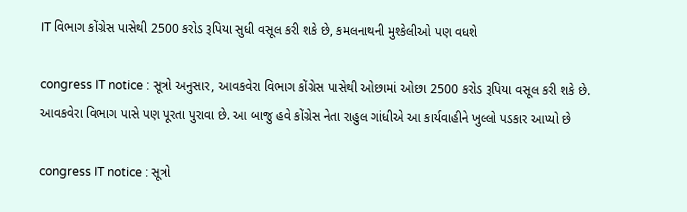IT વિભાગ કોંગ્રેસ પાસેથી 2500 કરોડ રૂપિયા સુધી વસૂલ કરી શકે છે, કમલનાથની મુશ્કેલીઓ પણ વધશે

congress IT notice : સૂત્રો અનુસાર, આવકવેરા વિભાગ કોંગ્રેસ પાસેથી ઓછામાં ઓછા 2500 કરોડ રૂપિયા વસૂલ કરી શકે છે. આવકવેરા વિભાગ પાસે પણ પૂરતા પુરાવા છે. આ બાજુ હવે કોંગ્રેસ નેતા રાહુલ ગાંધીએ આ કાર્યવાહીને ખુલ્લો પડકાર આપ્યો છે

congress IT notice : સૂત્રો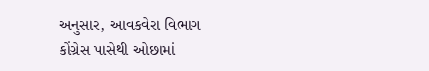અનુસાર, આવકવેરા વિભાગ કોંગ્રેસ પાસેથી ઓછામાં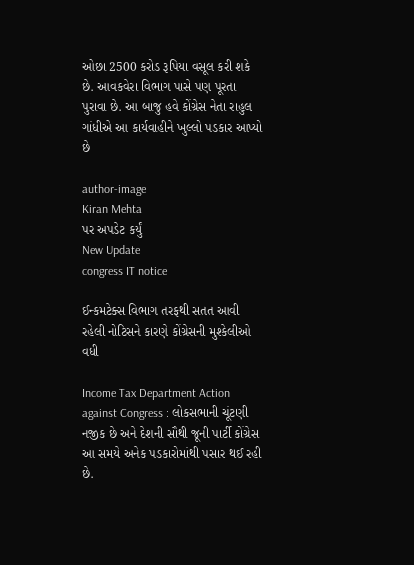ઓછા 2500 કરોડ રૂપિયા વસૂલ કરી શકે છે. આવકવેરા વિભાગ પાસે પણ પૂરતા પુરાવા છે. આ બાજુ હવે કોંગ્રેસ નેતા રાહુલ ગાંધીએ આ કાર્યવાહીને ખુલ્લો પડકાર આપ્યો છે

author-image
Kiran Mehta
પર અપડેટ કર્યું
New Update
congress IT notice

ઈન્કમટેક્સ વિભાગ તરફથી સતત આવી રહેલી નોટિસને કારણે કોંગ્રેસની મુશ્કેલીઓ વધી

Income Tax Department Action against Congress : લોકસભાની ચૂંટણી નજીક છે અને દેશની સૌથી જૂની પાર્ટી કોંગ્રેસ આ સમયે અનેક પડકારોમાંથી પસાર થઈ રહી છે.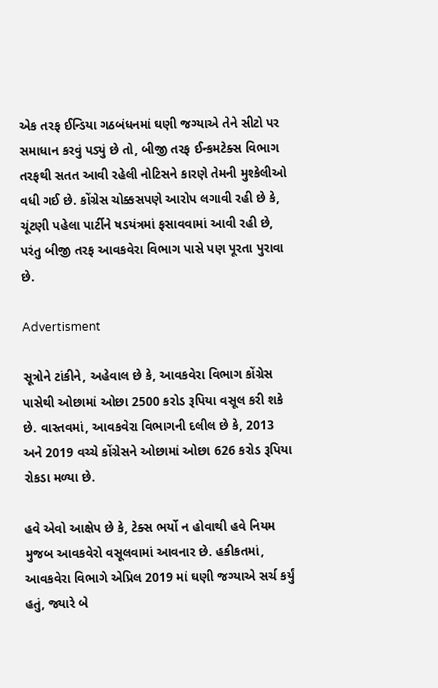એક તરફ ઈન્ડિયા ગઠબંધનમાં ઘણી જગ્યાએ તેને સીટો પર સમાધાન કરવું પડ્યું છે તો, બીજી તરફ ઈન્કમટેક્સ વિભાગ તરફથી સતત આવી રહેલી નોટિસને કારણે તેમની મુશ્કેલીઓ વધી ગઈ છે. કોંગ્રેસ ચોક્કસપણે આરોપ લગાવી રહી છે કે, ચૂંટણી પહેલા પાર્ટીને ષડયંત્રમાં ફસાવવામાં આવી રહી છે, પરંતુ બીજી તરફ આવકવેરા વિભાગ પાસે પણ પૂરતા પુરાવા છે.

Advertisment

સૂત્રોને ટાંકીને, અહેવાલ છે કે, આવકવેરા વિભાગ કોંગ્રેસ પાસેથી ઓછામાં ઓછા 2500 કરોડ રૂપિયા વસૂલ કરી શકે છે. વાસ્તવમાં, આવકવેરા વિભાગની દલીલ છે કે, 2013 અને 2019 વચ્ચે કોંગ્રેસને ઓછામાં ઓછા 626 કરોડ રૂપિયા રોકડા મળ્યા છે.

હવે એવો આક્ષેપ છે કે, ટેક્સ ભર્યો ન હોવાથી હવે નિયમ મુજબ આવકવેરો વસૂલવામાં આવનાર છે. હકીકતમાં, આવકવેરા વિભાગે એપ્રિલ 2019 માં ઘણી જગ્યાએ સર્ચ કર્યું હતું, જ્યારે બે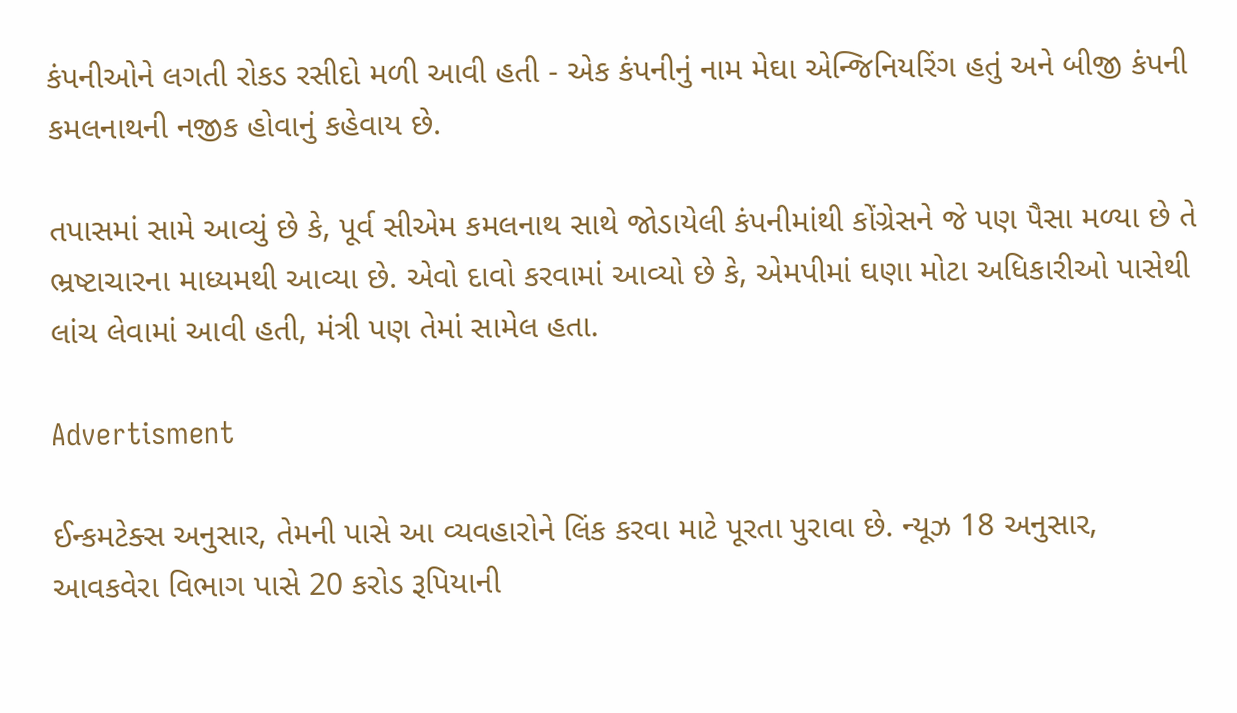કંપનીઓને લગતી રોકડ રસીદો મળી આવી હતી - એક કંપનીનું નામ મેઘા એન્જિનિયરિંગ હતું અને બીજી કંપની કમલનાથની નજીક હોવાનું કહેવાય છે.

તપાસમાં સામે આવ્યું છે કે, પૂર્વ સીએમ કમલનાથ સાથે જોડાયેલી કંપનીમાંથી કોંગ્રેસને જે પણ પૈસા મળ્યા છે તે ભ્રષ્ટાચારના માધ્યમથી આવ્યા છે. એવો દાવો કરવામાં આવ્યો છે કે, એમપીમાં ઘણા મોટા અધિકારીઓ પાસેથી લાંચ લેવામાં આવી હતી, મંત્રી પણ તેમાં સામેલ હતા.

Advertisment

ઈન્કમટેક્સ અનુસાર, તેમની પાસે આ વ્યવહારોને લિંક કરવા માટે પૂરતા પુરાવા છે. ન્યૂઝ 18 અનુસાર, આવકવેરા વિભાગ પાસે 20 કરોડ રૂપિયાની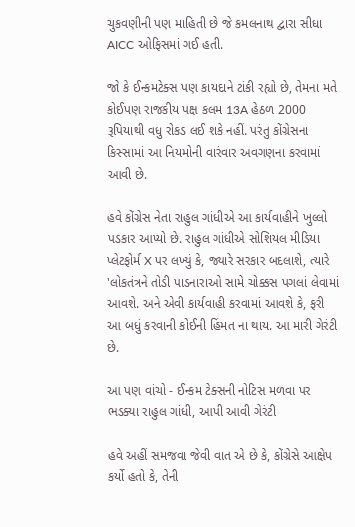ચુકવણીની પણ માહિતી છે જે કમલનાથ દ્વારા સીધા AICC ઓફિસમાં ગઈ હતી.

જો કે ઈન્કમટેક્સ પણ કાયદાને ટાંકી રહ્યો છે, તેમના મતે કોઈપણ રાજકીય પક્ષ કલમ 13A હેઠળ 2000 રૂપિયાથી વધુ રોકડ લઈ શકે નહીં. પરંતુ કોંગ્રેસના કિસ્સામાં આ નિયમોની વારંવાર અવગણના કરવામાં આવી છે.

હવે કોંગ્રેસ નેતા રાહુલ ગાંધીએ આ કાર્યવાહીને ખુલ્લો પડકાર આપ્યો છે. રાહુલ ગાંધીએ સોશિયલ મીડિયા પ્લેટફોર્મ X પર લખ્યું કે, જ્યારે સરકાર બદલાશે, ત્યારે 'લોકતંત્રને તોડી પાડનારાઓ સામે ચોક્કસ પગલાં લેવામાં આવશે. અને એવી કાર્યવાહી કરવામાં આવશે કે, ફરી આ બધું કરવાની કોઈની હિંમત ના થાય. આ મારી ગેરંટી છે.

આ પણ વાંચો - ઈન્કમ ટેક્સની નોટિસ મળવા પર ભડક્યા રાહુલ ગાંધી, આપી આવી ગેરંટી

હવે અહીં સમજવા જેવી વાત એ છે કે, કોંગ્રેસે આક્ષેપ કર્યો હતો કે, તેની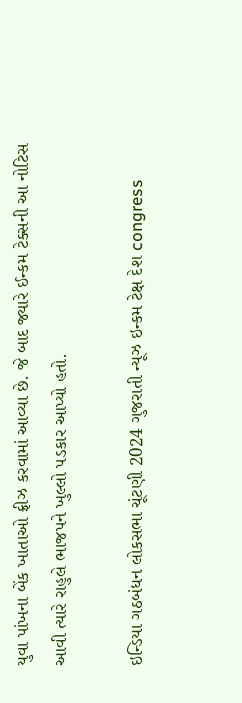યુવા પાંખના બેંક ખાતાઓ ફ્રીઝ કરવામાં આવ્યા છે. જે બાદ જ્યારે ઈન્કમ ટેક્સની આ નોટિસ આવી ત્યારે રાહુલે ભાજપને ખુલ્લો પડકાર આપ્યો હતો.

ઇન્ડિયા ગઠબંધન લોકસભા ચૂંટણી 2024 ગુજરાતી ન્યૂઝ ઇન્કમ ટેક્ષ દેશ congress